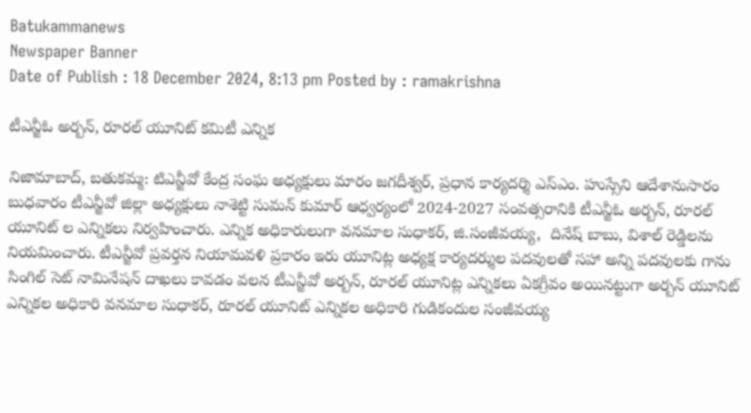Batukammanews
Newspaper Banner
Date of Publish : 18 December 2024, 8:13 pm Posted by : ramakrishna

టీఎన్జీఓ అర్బన్, రూరల్ యూనిట్ కమిటీ ఎన్నిక

నిజామాబాద్, బతుకమ్మ: టిఎన్జీవో కేంద్ర సంఘ అధ్యక్షులు మారం జగదీశ్వర్, ప్రధాన కార్యదర్శి ఎస్ఎం. హుస్సేని ఆదేశానుసారం బుధవారం టీఎన్జీవో జిల్లా అధ్యక్షులు నాశెట్టి సుమన్ కుమార్ ఆధ్వర్యంలో 2024-2027 సంవత్సరానికి టీఎన్జీఓ అర్బన్, రూరల్ యూనిట్ ల ఎన్నికలు నిర్వహించారు. ఎన్నిక అధికారులుగా వనమాల సుధాకర్, జి.సంజీవయ్య,  దినేష్ బాబు, విశాల్ రెడ్డిలను నియమించారు. టీఎన్జీవో ప్రవర్తన నియామవళి ప్రకారం ఇరు యూనిట్ల అధ్యక్ష కార్యదర్శుల పదవులతో సహా అన్ని పదవులకు గాను సింగిల్ సెట్ నామినేషన్ దాఖలు కావడం వలన టీఎన్జీవో అర్బన్, రూరల్ యూనిట్ల ఎన్నికలు ఏకగ్రీవం అయినట్టుగా అర్బన్ యూనిట్ ఎన్నికల అధికారి వనమాల సుధాకర్, రూరల్ యూనిట్ ఎన్నికల అధికారి గుడికందుల సంజీవయ్య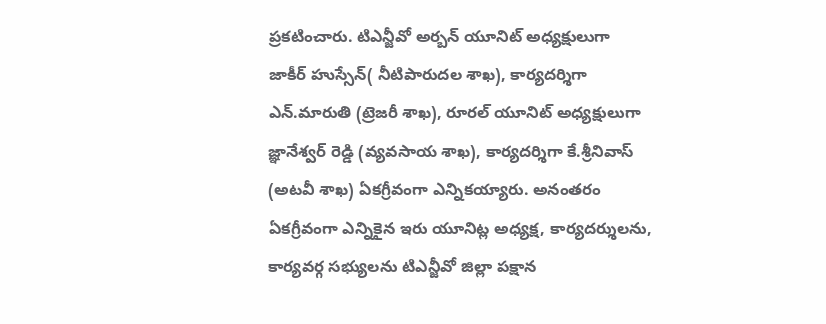ప్రకటించారు. టిఎన్జీవో అర్బన్ యూనిట్ అధ్యక్షులుగా జాకీర్ హుస్సేన్( నీటిపారుదల శాఖ), కార్యదర్శిగా ఎన్.మారుతి (ట్రెజరీ శాఖ), రూరల్ యూనిట్ అధ్యక్షులుగా జ్ఞానేశ్వర్ రెడ్డి (వ్యవసాయ శాఖ), కార్యదర్శిగా కే.శ్రీనివాస్ (అటవీ శాఖ) ఏకగ్రీవంగా ఎన్నికయ్యారు. అనంతరం ఏకగ్రీవంగా ఎన్నికైన ఇరు యూనిట్ల అధ్యక్ష, కార్యదర్శులను, కార్యవర్గ సభ్యులను టిఎన్జీవో జిల్లా పక్షాన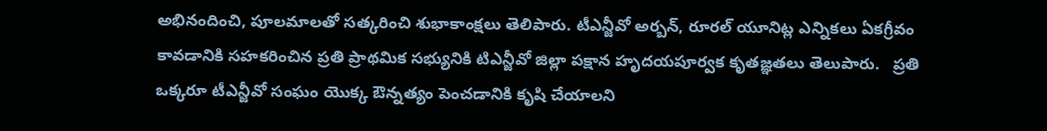అభినందించి, పూలమాలతో సత్కరించి శుభాకాంక్షలు తెలిపారు. టీఎన్జీవో అర్బన్, రూరల్ యూనిట్ల ఎన్నికలు ఏకగ్రీవం కావడానికి సహకరించిన ప్రతి ప్రాథమిక సభ్యునికి టిఎన్జీవో జిల్లా పక్షాన హృదయపూర్వక కృతజ్ఞతలు తెలుపారు.   ప్రతి ఒక్కరూ టీఎన్జీవో సంఘం యొక్క ఔన్నత్యం పెంచడానికి కృషి చేయాలని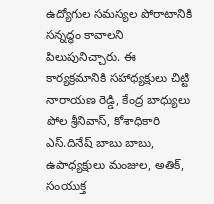ఉద్యోగుల సమస్యల పోరాటానికి సన్నద్ధం కావాలని పిలుపునిచ్చారు. ఈ కార్యక్రమానికి సహాధ్యక్షులు చిట్టి నారాయణ రెడ్డి, కేంద్ర బాధ్యులు పోల శ్రీనివాస్, కోశాధికారి ఎస్.దినేష్ బాబు బాబు, ఉపాధ్యక్షులు మంజుల, అతిక్, సంయుక్త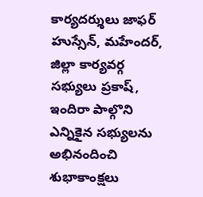కార్యదర్శులు జాఫర్ హుస్సేన్, మహేందర్, జిల్లా కార్యవర్గ సభ్యులు ప్రకాష్, ఇందిరా పాల్గొని ఎన్నికైన సభ్యులను అభినందించి శుభాకాంక్షలు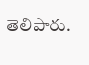తెలిపారు.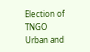Election of TNGO Urban and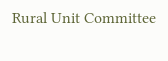Rural Unit Committee